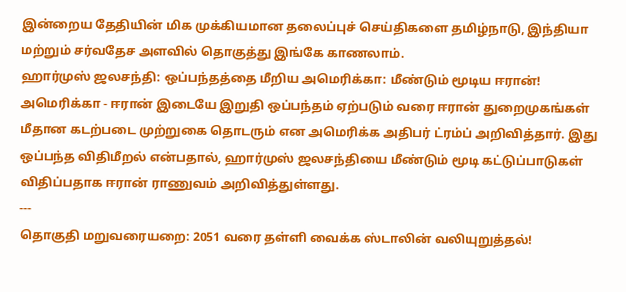இன்றைய தேதியின் மிக முக்கியமான தலைப்புச் செய்திகளை தமிழ்நாடு, இந்தியா மற்றும் சர்வதேச அளவில் தொகுத்து இங்கே காணலாம்.
ஹார்முஸ் ஜலசந்தி: ஒப்பந்தத்தை மீறிய அமெரிக்கா: மீண்டும் மூடிய ஈரான்!
அமெரிக்கா - ஈரான் இடையே இறுதி ஒப்பந்தம் ஏற்படும் வரை ஈரான் துறைமுகங்கள் மீதான கடற்படை முற்றுகை தொடரும் என அமெரிக்க அதிபர் ட்ரம்ப் அறிவித்தார். இது ஒப்பந்த விதிமீறல் என்பதால், ஹார்முஸ் ஜலசந்தியை மீண்டும் மூடி கட்டுப்பாடுகள் விதிப்பதாக ஈரான் ராணுவம் அறிவித்துள்ளது.
---
தொகுதி மறுவரையறை: 2051 வரை தள்ளி வைக்க ஸ்டாலின் வலியுறுத்தல்!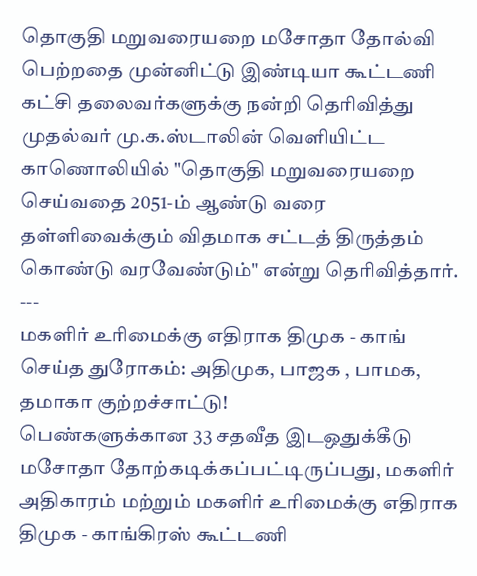தொகுதி மறுவரையறை மசோதா தோல்வி பெற்றதை முன்னிட்டு இண்டியா கூட்டணி கட்சி தலைவர்களுக்கு நன்றி தெரிவித்து முதல்வர் மு.க.ஸ்டாலின் வெளியிட்ட காணொலியில் "தொகுதி மறுவரையறை செய்வதை 2051-ம் ஆண்டு வரை தள்ளிவைக்கும் விதமாக சட்டத் திருத்தம் கொண்டு வரவேண்டும்" என்று தெரிவித்தார்.
---
மகளிர் உரிமைக்கு எதிராக திமுக - காங் செய்த துரோகம்: அதிமுக, பாஜக , பாமக, தமாகா குற்றச்சாட்டு!
பெண்களுக்கான 33 சதவீத இடஒதுக்கீடு மசோதா தோற்கடிக்கப்பட்டிருப்பது, மகளிர் அதிகாரம் மற்றும் மகளிர் உரிமைக்கு எதிராக திமுக - காங்கிரஸ் கூட்டணி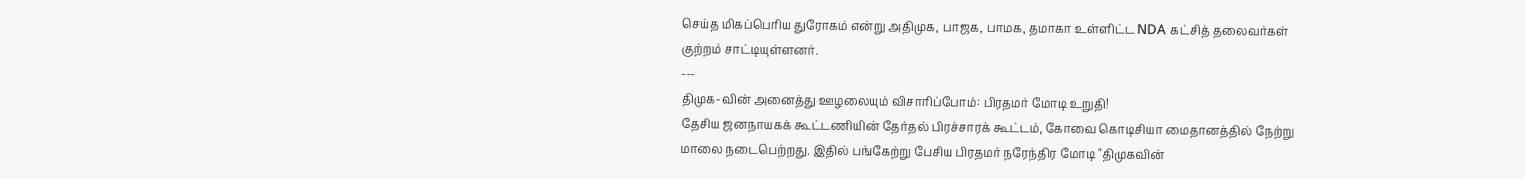செய்த மிகப்பெரிய துரோகம் என்று அதிமுக, பாஜக, பாமக, தமாகா உள்ளிட்ட NDA கட்சித் தலைவர்கள் குற்றம் சாட்டியுள்ளனர்.
---
திமுக-வின் அனைத்து ஊழலையும் விசாரிப்போம்: பிரதமர் மோடி உறுதி!
தேசிய ஜனநாயகக் கூட்டணியின் தேர்தல் பிரச்சாரக் கூட்டம், கோவை கொடிசியா மைதானத்தில் நேற்று மாலை நடைபெற்றது. இதில் பங்கேற்று பேசிய பிரதமர் நரேந்திர மோடி "திமுகவின்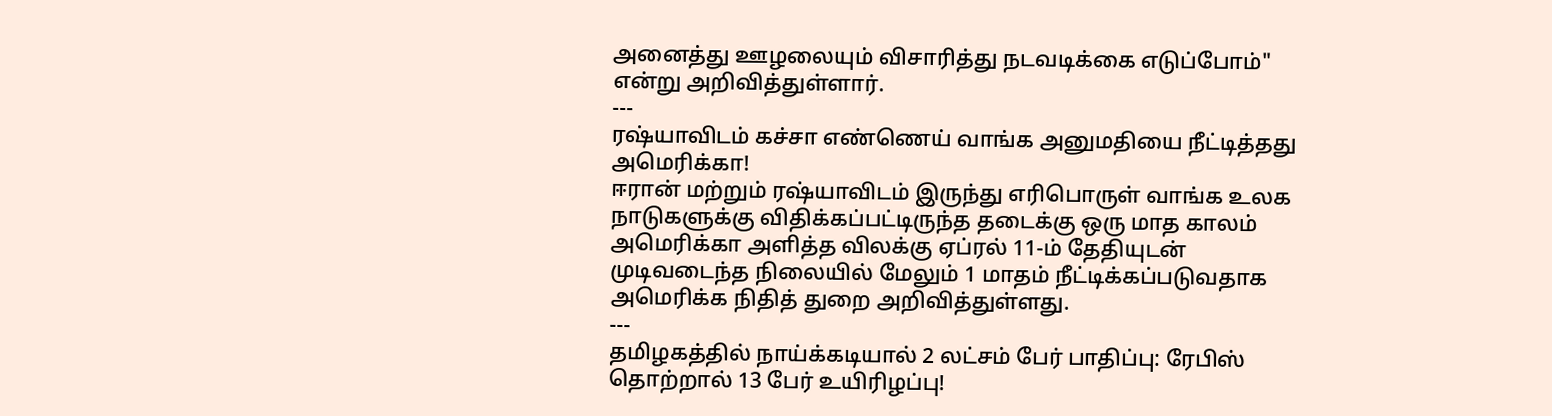அனைத்து ஊழலையும் விசாரித்து நடவடிக்கை எடுப்போம்" என்று அறிவித்துள்ளார்.
---
ரஷ்யாவிடம் கச்சா எண்ணெய் வாங்க அனுமதியை நீட்டித்தது அமெரிக்கா!
ஈரான் மற்றும் ரஷ்யாவிடம் இருந்து எரிபொருள் வாங்க உலக நாடுகளுக்கு விதிக்கப்பட்டிருந்த தடைக்கு ஒரு மாத காலம் அமெரிக்கா அளித்த விலக்கு ஏப்ரல் 11-ம் தேதியுடன் முடிவடைந்த நிலையில் மேலும் 1 மாதம் நீட்டிக்கப்படுவதாக அமெரிக்க நிதித் துறை அறிவித்துள்ளது.
---
தமிழகத்தில் நாய்க்கடியால் 2 லட்சம் பேர் பாதிப்பு: ரேபிஸ் தொற்றால் 13 பேர் உயிரிழப்பு!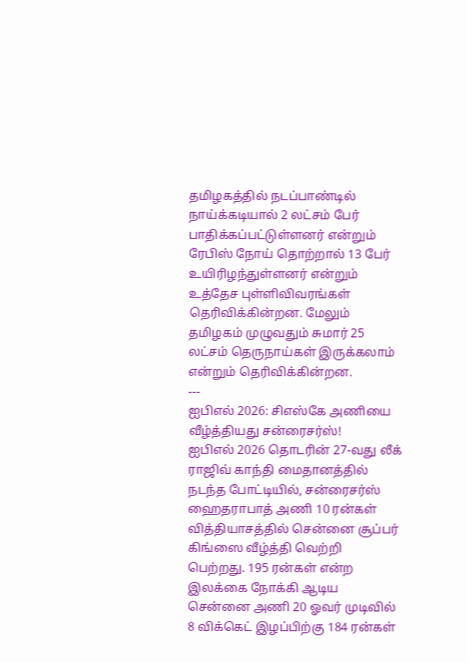தமிழகத்தில் நடப்பாண்டில் நாய்க்கடியால் 2 லட்சம் பேர் பாதிக்கப்பட்டுள்ளனர் என்றும் ரேபிஸ் நோய் தொற்றால் 13 பேர் உயிரிழந்துள்ளனர் என்றும் உத்தேச புள்ளிவிவரங்கள் தெரிவிக்கின்றன. மேலும் தமிழகம் முழுவதும் சுமார் 25 லட்சம் தெருநாய்கள் இருக்கலாம் என்றும் தெரிவிக்கின்றன.
---
ஐபிஎல் 2026: சிஎஸ்கே அணியை வீழ்த்தியது சன்ரைசர்ஸ்!
ஐபிஎல் 2026 தொடரின் 27-வது லீக் ராஜிவ் காந்தி மைதானத்தில் நடந்த போட்டியில், சன்ரைசர்ஸ் ஹைதராபாத் அணி 10 ரன்கள் வித்தியாசத்தில் சென்னை சூப்பர் கிங்ஸை வீழ்த்தி வெற்றி பெற்றது. 195 ரன்கள் என்ற இலக்கை நோக்கி ஆடிய சென்னை அணி 20 ஓவர் முடிவில் 8 விக்கெட் இழப்பிற்கு 184 ரன்கள்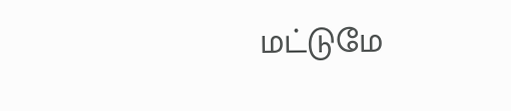மட்டுமே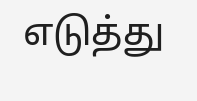எடுத்து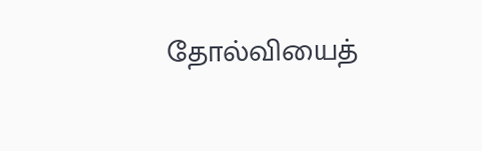தோல்வியைத்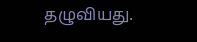தழுவியது.